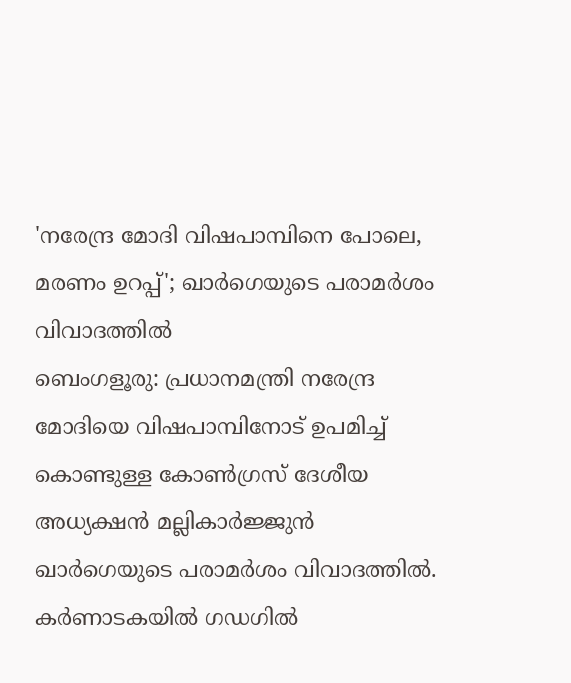'നരേന്ദ്ര മോദി വിഷപാമ്പിനെ പോലെ, മരണം ഉറപ്പ്'; ഖാർഗെയുടെ പരാമർശം വിവാദത്തിൽ
ബെംഗളൂരു: പ്രധാനമന്ത്രി നരേന്ദ്ര മോദിയെ വിഷപാമ്പിനോട് ഉപമിച്ച് കൊണ്ടുള്ള കോൺഗ്രസ് ദേശീയ അധ്യക്ഷൻ മല്ലികാർജ്ജുൻ ഖാർഗെയുടെ പരാമർശം വിവാദത്തിൽ. കർണാടകയിൽ ഗഡഗിൽ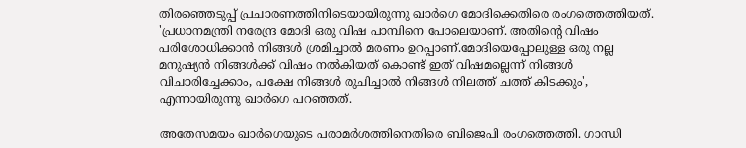തിരഞ്ഞെടുപ്പ് പ്രചാരണത്തിനിടെയായിരുന്നു ഖാർഗെ മോദിക്കെതിരെ രംഗത്തെത്തിയത്.
'പ്രധാനമന്ത്രി നരേന്ദ്ര മോദി ഒരു വിഷ പാമ്പിനെ പോലെയാണ്. അതിന്റെ വിഷം പരിശോധിക്കാൻ നിങ്ങൾ ശ്രമിച്ചാൽ മരണം ഉറപ്പാണ്.മോദിയെപ്പോലുള്ള ഒരു നല്ല മനുഷ്യൻ നിങ്ങൾക്ക് വിഷം നൽകിയത് കൊണ്ട് ഇത് വിഷമല്ലെന്ന് നിങ്ങൾ വിചാരിച്ചേക്കാം, പക്ഷേ നിങ്ങൾ രുചിച്ചാൽ നിങ്ങൾ നിലത്ത് ചത്ത് കിടക്കും', എന്നായിരുന്നു ഖാർഗെ പറഞ്ഞത്.

അതേസമയം ഖാർഗെയുടെ പരാമർശത്തിനെതിരെ ബിജെപി രംഗത്തെത്തി. ഗാന്ധി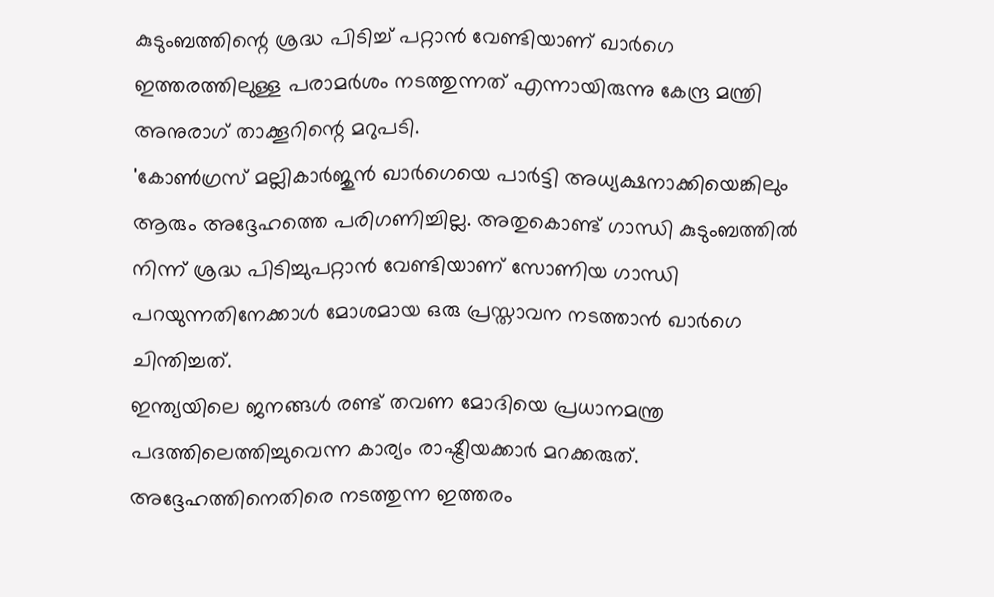കുടുംബത്തിന്റെ ശ്രദ്ധ പിടിച്ച് പറ്റാൻ വേണ്ടിയാണ് ഖാർഗെ ഇത്തരത്തിലുള്ള പരാമർശം നടത്തുന്നത് എന്നായിരുന്നു കേന്ദ്ര മന്ത്രി അനുരാഗ് താക്കൂറിന്റെ മറുപടി.
'കോൺഗ്രസ് മല്ലികാർജുൻ ഖാർഗെയെ പാർട്ടി അധ്യക്ഷനാക്കിയെങ്കിലും ആരും അദ്ദേഹത്തെ പരിഗണിച്ചില്ല. അതുകൊണ്ട് ഗാന്ധി കുടുംബത്തിൽ നിന്ന് ശ്രദ്ധ പിടിച്ചുപറ്റാൻ വേണ്ടിയാണ് സോണിയ ഗാന്ധി പറയുന്നതിനേക്കാൾ മോശമായ ഒരു പ്രസ്താവന നടത്താൻ ഖാർഗെ ചിന്തിച്ചത്.
ഇന്ത്യയിലെ ജനങ്ങൾ രണ്ട് തവണ മോദിയെ പ്രധാനമന്ത്ര പദത്തിലെത്തിച്ചുവെന്ന കാര്യം രാഷ്ട്രീയക്കാർ മറക്കരുത്. അദ്ദേഹത്തിനെതിരെ നടത്തുന്ന ഇത്തരം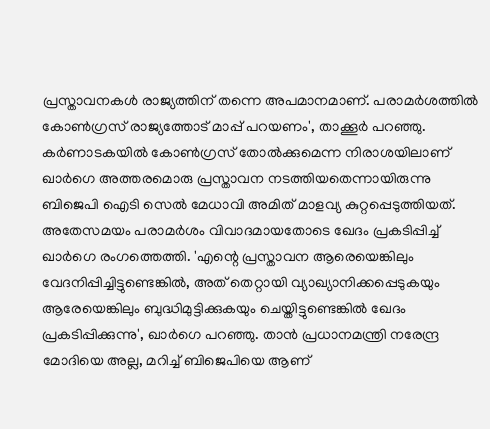പ്രസ്താവനകൾ രാജ്യത്തിന് തന്നെ അപമാനമാണ്. പരാമർശത്തിൽ കോൺഗ്രസ് രാജ്യത്തോട് മാപ്പ് പറയണം', താക്കൂർ പറഞ്ഞു.
കർണാടകയിൽ കോൺഗ്രസ് തോൽക്കുമെന്ന നിരാശയിലാണ് ഖാർഗെ അത്തരമൊരു പ്രസ്താവന നടത്തിയതെന്നായിരുന്നു ബിജെപി ഐടി സെൽ മേധാവി അമിത് മാളവ്യ കുറ്റപ്പെടുത്തിയത്.
അതേസമയം പരാമർശം വിവാദമായതോടെ ഖേദം പ്രകടിപ്പിച്ച് ഖാർഗെ രംഗത്തെത്തി. 'എന്റെ പ്രസ്താവന ആരെയെങ്കിലും വേദനിപ്പിച്ചിട്ടുണ്ടെങ്കിൽ, അത് തെറ്റായി വ്യാഖ്യാനിക്കപ്പെടുകയും ആരേയെങ്കിലും ബുദ്ധിമുട്ടിക്കുകയും ചെയ്തിട്ടുണ്ടെങ്കിൽ ഖേദം പ്രകടിപ്പിക്കുന്നു', ഖാർഗെ പറഞ്ഞു. താൻ പ്രധാനമന്ത്രി നരേന്ദ്ര മോദിയെ അല്ല, മറിച്ച് ബിജെപിയെ ആണ്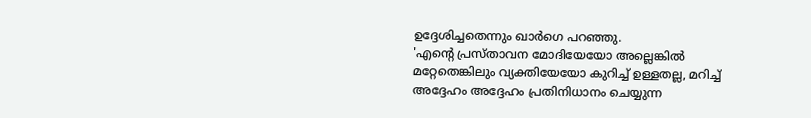ഉദ്ദേശിച്ചതെന്നും ഖാർഗെ പറഞ്ഞു.
'എന്റെ പ്രസ്താവന മോദിയേയോ അല്ലെങ്കിൽ മറ്റേതെങ്കിലും വ്യക്തിയേയോ കുറിച്ച് ഉള്ളതല്ല, മറിച്ച് അദ്ദേഹം അദ്ദേഹം പ്രതിനിധാനം ചെയ്യുന്ന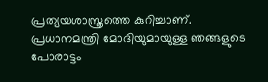പ്രത്യയശാസ്ത്രത്തെ കുറിച്ചാണ്. പ്രധാനമന്ത്രി മോദിയുമായുള്ള ഞങ്ങളുടെ പോരാട്ടം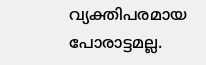വ്യക്തിപരമായ പോരാട്ടമല്ല.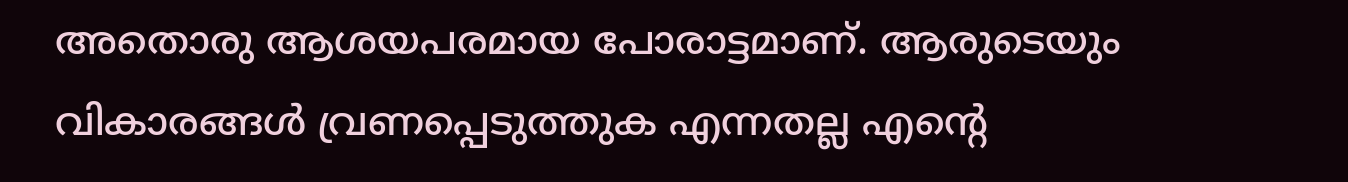അതൊരു ആശയപരമായ പോരാട്ടമാണ്. ആരുടെയും വികാരങ്ങൾ വ്രണപ്പെടുത്തുക എന്നതല്ല എന്റെ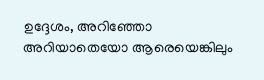ഉദ്ദേശം, അറിഞ്ഞോ അറിയാതെയോ ആരെയെങ്കിലും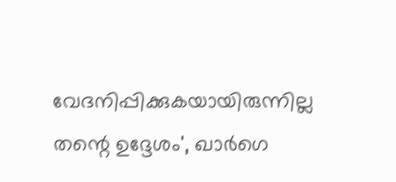വേദനിപ്പിക്കുകയായിരുന്നില്ല തന്റെ ഉദ്ദേശം', ഖാർഗെ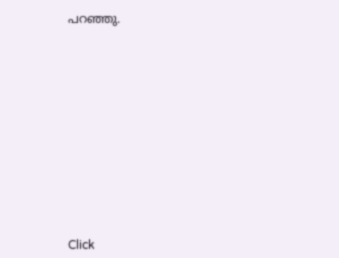പറഞ്ഞു.












Click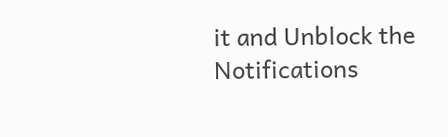it and Unblock the Notifications